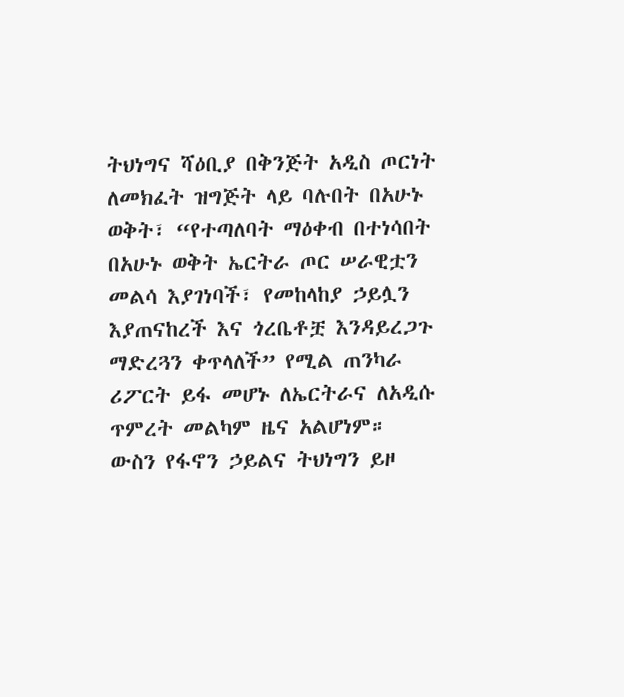ትህነግና ሻዕቢያ በቅንጅት አዲስ ጦርነት ለመክፈት ዝግጅት ላይ ባሉበት በአሁኑ ወቅት፣ “የተጣለባት ማዕቀብ በተነሳበት በአሁኑ ወቅት ኤርትራ ጦር ሠራዊቷን መልሳ እያገነባች፣ የመከላከያ ኃይሏን እያጠናከረች እና ጎረቤቶቿ እንዳይረጋጉ ማድረጓን ቀጥላለች” የሚል ጠንካራ ሪፖርት ይፋ መሆኑ ለኤርትራና ለአዲሱ ጥምረት መልካም ዜና አልሆነም።
ውስን የፋኖን ኃይልና ትህነግን ይዞ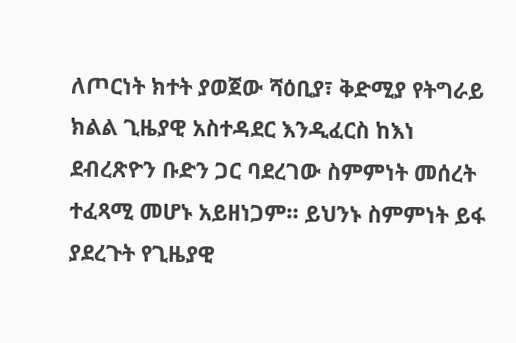ለጦርነት ክተት ያወጀው ሻዕቢያ፣ ቅድሚያ የትግራይ ክልል ጊዜያዊ አስተዳደር እንዲፈርስ ከእነ ደብረጽዮን ቡድን ጋር ባደረገው ስምምነት መሰረት ተፈጻሚ መሆኑ አይዘነጋም። ይህንኑ ስምምነት ይፋ ያደረጉት የጊዜያዊ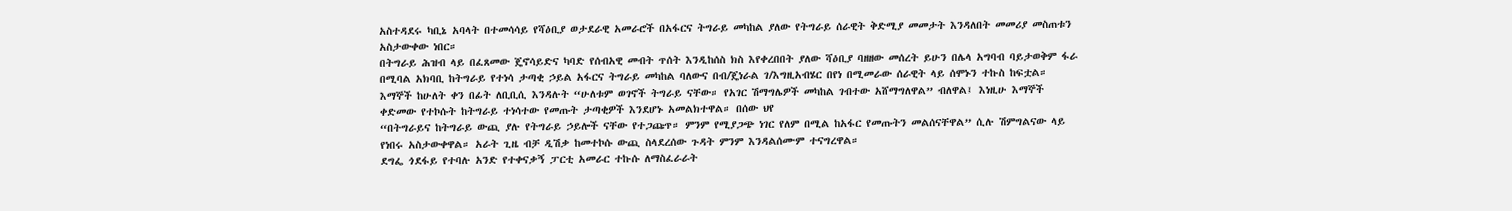አስተዳደሩ ካቢኔ አባላት በተመሳሳይ የሻዕቢያ ወታደራዊ አመራሮች በአፋርና ትግራይ መካከል ያለው የትግራይ ሰራዊት ቅድሚያ መመታት እንዳለበት መመሪያ መስጠቱን አስታውቀው ነበር።
በትግራይ ሕዝብ ላይ በፈጸመው ጄኖሳይድና ካባድ የሰብአዊ መብት ጥሰት እንዲከሰስ ክስ እየቀረበበት ያለው ሻዕቢያ ባዘዘው መሰረት ይሁን በሌላ አግባብ ባይታወቅም ፋራ በሚባል አክባቢ ከትግራይ የተነሳ ታጣቂ ኃይል አፋርና ትግራይ መካከል ባለውና በብ/ጄነራል ገ/እግዚአብሄር በየነ በሚመራው ሰራዊት ላይ ሰሞኑን ተኩስ ከፍቷል።
እማኞች ከሁለት ቀን በፊት ለቢቢሲ እንዳሉት “ሁለቱም ወገኖች ትግራይ ናቸው። የአገር ሽማግሌዎች መካከል ገብተው አሸማግለዋል” ብለዋል፤ እነዚሁ እማኞች ቀድመው የተኮሱት ከትግራይ ተነሳተው የመጡት ታጣቂዎች እንደሆኑ አመልክተዋል። በሰው ህየ
“በትግራይና ከትግራይ ውጪ ያሉ የትግራይ ኃይሎች ናቸው የተጋጩጥ። ምንም የሚያጋጭ ነገር የለም በሚል ከአፋር የመጡትን መልሰናቸዋል” ሲሉ ሽምግልናው ላይ የነበሩ አስታውቀዋል። አራት ጊዜ ብቻ ዲሽቃ ከመተኮሱ ውጪ ስላደረሰው ጉዳት ምንም እንዳልሰሙም ተናግረዋል።
ደግፌ ጎደፋይ የተባሉ አንድ የተቀናቃኝ ፓርቲ አመራር ተኩሱ ለማስፈራራት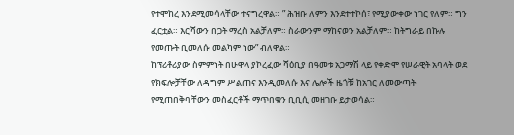የተሞከረ እንደሚመሳላቸው ተናግረዋል። ” ሕዝቡ ለምን እንደተተኮሰ፣ የሚያውቀው ነገር የለም። ግን ፈርቷል። እርሻውን በጋት ማረስ አልቻለም። ስራውንም ማከናወን አልቻለም። ከትግራይ በኩሉ የመጡት ቢመለሱ መልካም ነው” ብለዋል።
ከፕሪቶሪያው ስምምነት በሁዋላ ያኮረፈው ሻዕቢያ በዓመቱ አጋማሽ ላይ የቀድሞ የሠራዊት አባላት ወደ የክፍሎቻቸው ለዳግም ሥልጠና እንዲመለሱ እና ሌሎች ዜጎቹ ከአገር ለመውጣት የሚጠበቅባቸውን መስፈርቶች ማጥበቁን ቢቢሲ መዘገቡ ይታወሳል።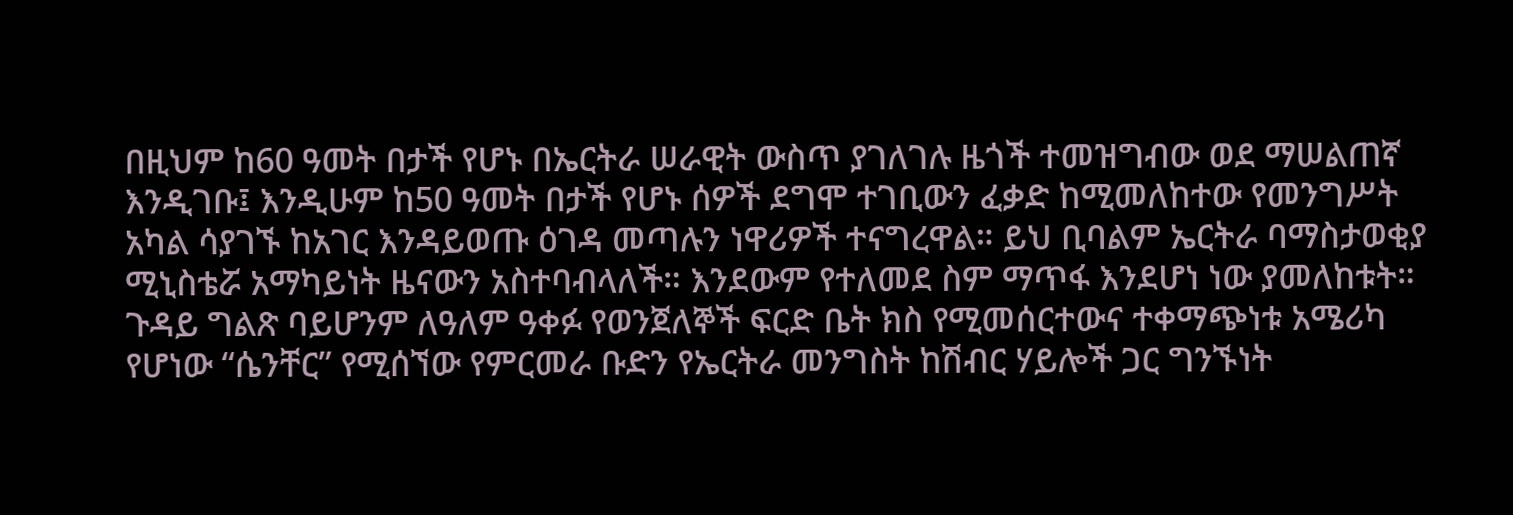በዚህም ከ60 ዓመት በታች የሆኑ በኤርትራ ሠራዊት ውስጥ ያገለገሉ ዜጎች ተመዝግብው ወደ ማሠልጠኛ እንዲገቡ፤ እንዲሁም ከ50 ዓመት በታች የሆኑ ሰዎች ደግሞ ተገቢውን ፈቃድ ከሚመለከተው የመንግሥት አካል ሳያገኙ ከአገር እንዳይወጡ ዕገዳ መጣሉን ነዋሪዎች ተናግረዋል። ይህ ቢባልም ኤርትራ ባማስታወቂያ ሚኒስቴሯ አማካይነት ዜናውን አስተባብላለች። እንደውም የተለመደ ስም ማጥፋ እንደሆነ ነው ያመለከቱት።
ጉዳይ ግልጽ ባይሆንም ለዓለም ዓቀፉ የወንጀለኞች ፍርድ ቤት ክስ የሚመሰርተውና ተቀማጭነቱ አሜሪካ የሆነው “ሴንቸር” የሚሰኘው የምርመራ ቡድን የኤርትራ መንግስት ከሽብር ሃይሎች ጋር ግንኙነት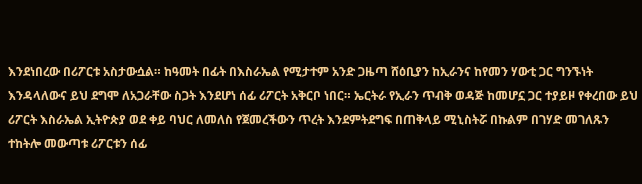እንደነበረው በሪፖርቱ አስታውሷል። ከዓመት በፊት በእስራኤል የሚታተም አንድ ጋዜጣ ሸዕቢያን ከኢራንና ከየመን ሃውቲ ጋር ግንኙነት እንዳላለውና ይህ ደግሞ ለአጋራቸው ስጋት እንደሆነ ሰፊ ሪፖርት አቅርቦ ነበር። ኤርትራ የኢራን ጥብቅ ወዳጅ ከመሆኗ ጋር ተያይዞ የቀረበው ይህ ሪፖርት እስራኤል ኢትዮጵያ ወደ ቀይ ባህር ለመለስ የጀመረችውን ጥረት እንደምትደግፍ በጠቅላይ ሚኒስትሯ በኩልም በገሃድ መገለጹን ተከትሎ መውጣቱ ሪፖርቱን ሰፊ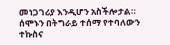መነጋገሪያ እንዲሆን አስችሎታል።
ሰሞኑን በትግራይ ተሰማ የተባለውን ተኩስና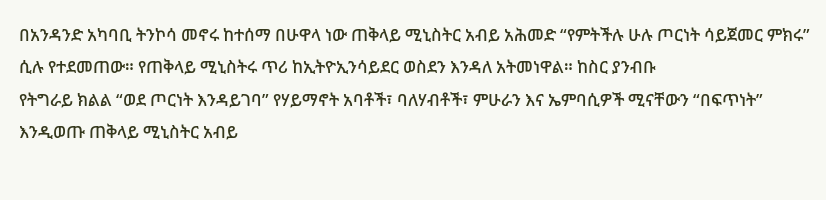በአንዳንድ አካባቢ ትንኮሳ መኖሩ ከተሰማ በሁዋላ ነው ጠቅላይ ሚኒስትር አብይ አሕመድ “የምትችሉ ሁሉ ጦርነት ሳይጀመር ምክሩ” ሲሉ የተደመጠው። የጠቅላይ ሚኒስትሩ ጥሪ ከኢትዮኢንሳይደር ወስደን እንዳለ አትመነዋል። ከስር ያንብቡ
የትግራይ ክልል “ወደ ጦርነት እንዳይገባ” የሃይማኖት አባቶች፣ ባለሃብቶች፣ ምሁራን እና ኤምባሲዎች ሚናቸውን “በፍጥነት” እንዲወጡ ጠቅላይ ሚኒስትር አብይ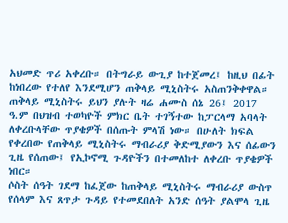አህመድ ጥሪ አቀረቡ። በትግራይ ውጊያ ከተጀመረ፤ ከዚህ በፊት ከነበረው የተለየ እንደሚሆን ጠቅላይ ሚኒስትሩ አስጠንቅቀዋል።
ጠቅላይ ሚኒስትሩ ይህን ያሉት ዛሬ ሐሙስ ሰኔ 26፤ 2017 ዓ.ም በህዝብ ተወካዮች ምክር ቤት ተገኝተው ከፓርላማ አባላት ለቀረቡላቸው ጥያቄዎች በሰጡት ምላሽ ነው። በሁለት ክፍል የቀረበው የጠቅላይ ሚኒስትሩ ማብራሪያ ቅድሚያውን እና ሰፊውን ጊዜ የሰጠው፤ የኢኮኖሚ ጉዳዮችን በተመለከተ ለቀረቡ ጥያቄዎች ነበር።
ሶስት ሰዓት ገደማ ከፈጀው ከጠቅላይ ሚኒስትሩ ማብራሪያ ውስጥ የሰላም እና ጸጥታ ጉዳይ የተመደበለት አንድ ሰዓት ያልሞላ ጊዜ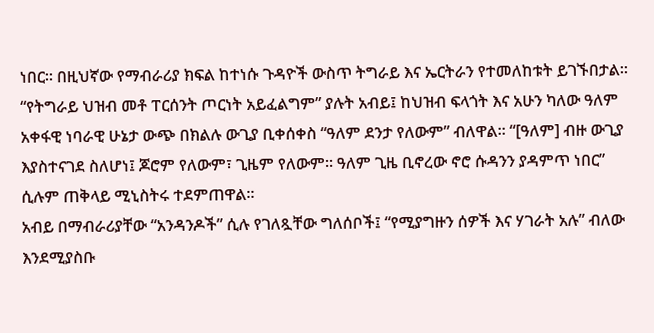ነበር። በዚህኛው የማብራሪያ ክፍል ከተነሱ ጉዳዮች ውስጥ ትግራይ እና ኤርትራን የተመለከቱት ይገኙበታል።
“የትግራይ ህዝብ መቶ ፐርሰንት ጦርነት አይፈልግም” ያሉት አብይ፤ ከህዝብ ፍላጎት እና አሁን ካለው ዓለም አቀፋዊ ነባራዊ ሁኔታ ውጭ በክልሉ ውጊያ ቢቀሰቀስ “ዓለም ደንታ የለውም” ብለዋል። “[ዓለም] ብዙ ውጊያ እያስተናገደ ስለሆነ፤ ጆሮም የለውም፣ ጊዜም የለውም። ዓለም ጊዜ ቢኖረው ኖሮ ሱዳንን ያዳምጥ ነበር” ሲሉም ጠቅላይ ሚኒስትሩ ተደምጠዋል።
አብይ በማብራሪያቸው “አንዳንዶች” ሲሉ የገለጿቸው ግለሰቦች፤ “የሚያግዙን ሰዎች እና ሃገራት አሉ” ብለው እንደሚያስቡ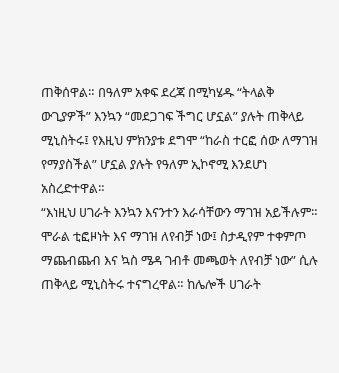ጠቅሰዋል። በዓለም አቀፍ ደረጃ በሚካሄዱ “ትላልቅ ውጊያዎች” እንኳን “መደጋገፍ ችግር ሆኗል” ያሉት ጠቅላይ ሚኒስትሩ፤ የእዚህ ምክንያቱ ደግሞ “ከራስ ተርፎ ሰው ለማገዝ የማያስችል” ሆኗል ያሉት የዓለም ኢኮኖሚ እንደሆነ አስረድተዋል።
“እነዚህ ሀገራት እንኳን እናንተን እራሳቸውን ማገዝ አይችሉም። ሞራል ቲፎዞነት እና ማገዝ ለየብቻ ነው፤ ስታዲየም ተቀምጦ ማጨብጨብ እና ኳስ ሜዳ ገብቶ መጫወት ለየብቻ ነው” ሲሉ ጠቅላይ ሚኒስትሩ ተናግረዋል። ከሌሎች ሀገራት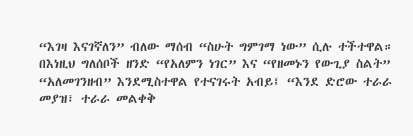“እገዛ እናገኛለን” ብለው ማሰብ “ስሁት ግምገማ ነው” ሲሉ ተችተዋል።
በእነዚህ ግለሰቦች ዘንድ “የአለምን ነገር” እና “የዘመኑን የውጊያ ስልት” “አለመገንዘብ” እንደሚስተዋል የተናገሩት አብይ፤ “እንደ ድሮው ተራራ መያዝ፣ ተራራ መልቀቅ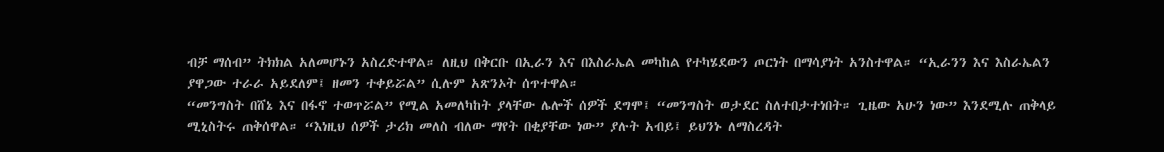ብቻ ማሰብ” ትክክል አለመሆኑን አስረድተዋል። ለዚህ በቅርቡ በኢራን እና በእስራኤል መካከል የተካሄደውን ጦርነት በማሳያነት አንስተዋል። “ኢራንን እና እስራኤልን ያዋጋው ተራራ አይደለም፤ ዘመን ተቀይሯል” ሲሉም አጽንኦት ሰጥተዋል።
“መንግስት በሸኔ እና በፋኖ ተወጥሯል” የሚል አመለካከት ያላቸው ሌሎች ሰዎች ደግሞ፤ “መንግስት ወታደር ስለተበታተነበት። ጊዜው አሁን ነው” እንደሚሉ ጠቅላይ ሚኒስትሩ ጠቅሰዋል። “እነዚህ ሰዎች ታሪክ መለስ ብለው ማየት በቂያቸው ነው” ያሉት አብይ፤ ይህንኑ ለማስረዳት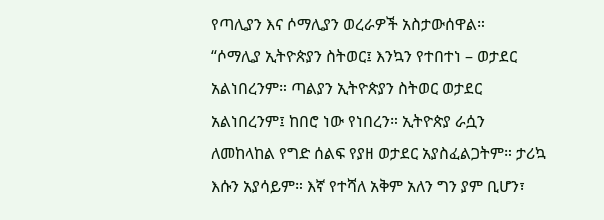የጣሊያን እና ሶማሊያን ወረራዎች አስታውሰዋል።
“ሶማሊያ ኢትዮጵያን ስትወር፤ እንኳን የተበተነ – ወታደር አልነበረንም። ጣልያን ኢትዮጵያን ስትወር ወታደር አልነበረንም፤ ከበሮ ነው የነበረን። ኢትዮጵያ ራሷን ለመከላከል የግድ ሰልፍ የያዘ ወታደር አያስፈልጋትም። ታሪኳ እሱን አያሳይም። እኛ የተሻለ አቅም አለን ግን ያም ቢሆን፣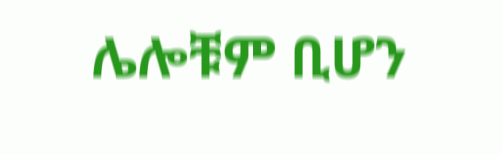ሌሎቹም ቢሆን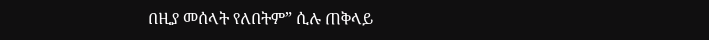በዚያ መሰላት የለበትም” ሲሉ ጠቅላይ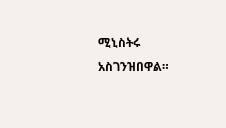ሚኒስትሩ አስገንዝበዋል።